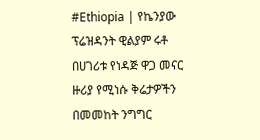#Ethiopia | የኬንያው ፕሬዝዳንት ዊልያም ሩቶ በሀገሪቱ የነዳጅ ዋጋ መናር ዙሪያ የሚነሱ ቅሬታዎችን በመመከት ንግግር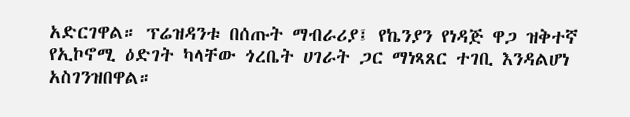አድርገዋል። ፕሬዝዳንቱ በሰጡት ማብራሪያ፤ የኬንያን የነዳጅ ዋጋ ዝቅተኛ የኢኮኖሚ ዕድገት ካላቸው ጎረቤት ሀገራት ጋር ማነጻጸር ተገቢ እንዳልሆነ አስገንዝበዋል።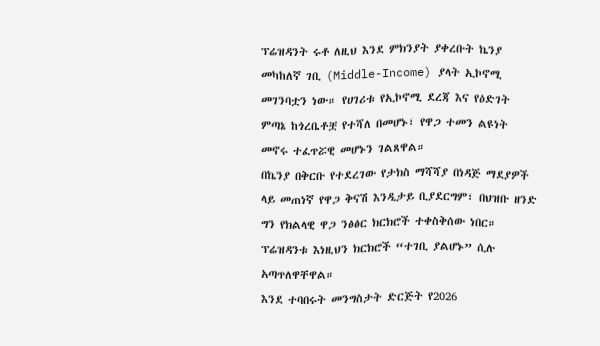ፕሬዝዳንት ሩቶ ለዚህ እንደ ምክንያት ያቀረቡት ኬንያ መካከለኛ ገቢ (Middle-Income) ያላት ኢኮኖሚ መገንባቷን ነው። የሀገሪቱ የኢኮኖሚ ደረጃ እና የዕድገት ምጣኔ ከጎረቤቶቿ የተሻለ በመሆኑ፣ የዋጋ ተመን ልዩነት መኖሩ ተፈጥሯዊ መሆኑን ገልጸዋል።
በኬንያ በቅርቡ የተደረገው የታክስ ማሻሻያ በነዳጅ ማደያዎች ላይ መጠነኛ የዋጋ ቅናሽ እንዲታይ ቢያደርግም፣ በህዝቡ ዘንድ ግን የክልላዊ ዋጋ ንፅፅር ክርክሮች ተቀስቅሰው ነበር። ፕሬዝዳንቱ እነዚህን ክርክሮች “ተገቢ ያልሆኑ” ሲሉ አጣጥለዋቸዋል።
እንደ ተባበሩት መንግስታት ድርጅት የ2026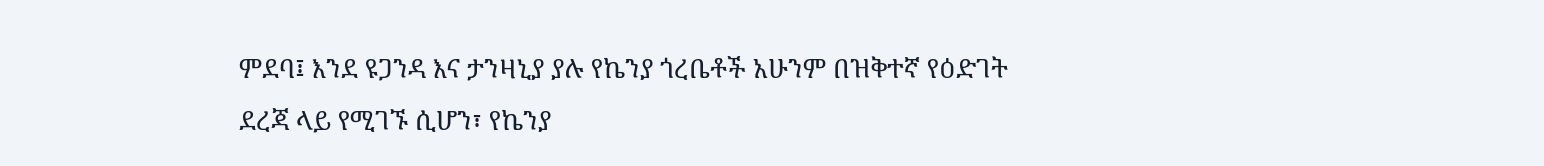ምደባ፤ እንደ ዩጋንዳ እና ታንዛኒያ ያሉ የኬንያ ጎረቤቶች አሁንም በዝቅተኛ የዕድገት ደረጃ ላይ የሚገኙ ሲሆን፣ የኬንያ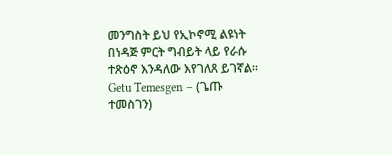መንግስት ይህ የኢኮኖሚ ልዩነት በነዳጅ ምርት ግብይት ላይ የራሱ ተጽዕኖ እንዳለው እየገለጸ ይገኛል።
Getu Temesgen – (ጌጡ ተመስገን)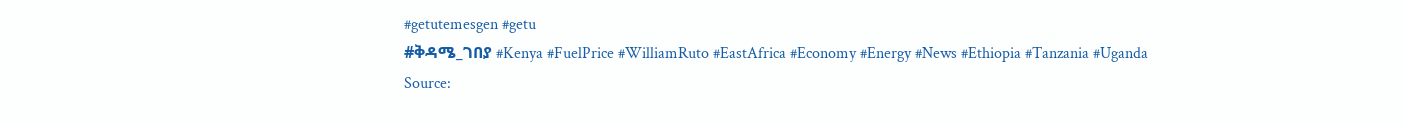#getutemesgen #getu
#ቅዳሜ_ገበያ #Kenya #FuelPrice #WilliamRuto #EastAfrica #Economy #Energy #News #Ethiopia #Tanzania #Uganda
Source: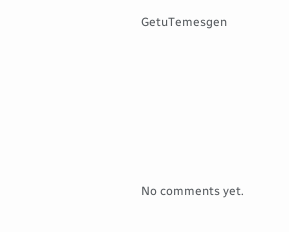GetuTemesgen








No comments yet.